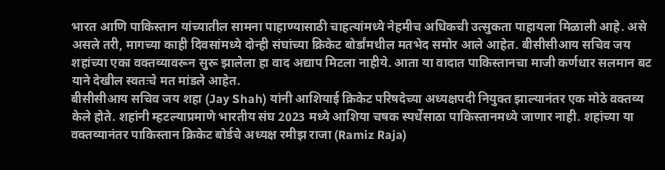भारत आणि पाकिस्तान यांच्यातील सामना पाहाण्यासाठी चाहत्यांमध्ये नेहमीच अधिकची उत्सुकता पाहायला मिळाली आहे. असे असले तरी, मागच्या काही दिवसांमध्ये दोन्ही संघांच्या क्रिकेट बोर्डांमधील मतभेद समोर आले आहेत. बीसीसीआय सचिव जय शहांच्या एका वक्तव्यावरून सुरू झालेला हा वाद अद्याप मिटला नाहीये. आता या वादात पाकिस्तानचा माजी कर्णधार सलमान बट याने देखील स्वतःचे मत मांडले आहेत.
बीसीसीआय सचिव जय शहा (Jay Shah) यांनी आशियाई क्रिकेट परिषदेच्या अध्यक्षपदी नियुक्त झाल्यानंतर एक मोठे वक्तव्य केले होते. शहांनी म्हटल्याप्रमाणे भारतीय संघ 2023 मध्ये आशिया चषक स्पर्धेसाठा पाकिस्तानमध्ये जाणार नाही. शहांच्या या वक्तव्यानंतर पाकिस्तान क्रिकेट बोर्डचे अध्यक्ष रमीझ राजा (Ramiz Raja)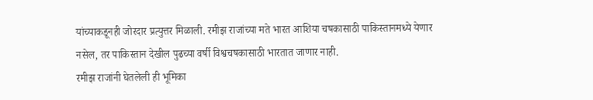यांच्याकडूनही जोरदार प्रत्युत्तर मिळाली. रमीझ राजांच्या मते भारत आशिया चषकासाठी पाकिस्तानमध्ये येणार नसेल, तर पाकिस्तान देखील पुढच्या वर्षी विश्वचषकासाठी भारतात जाणार नाही.
रमीझ राजांनी घेतलेली ही भूमिका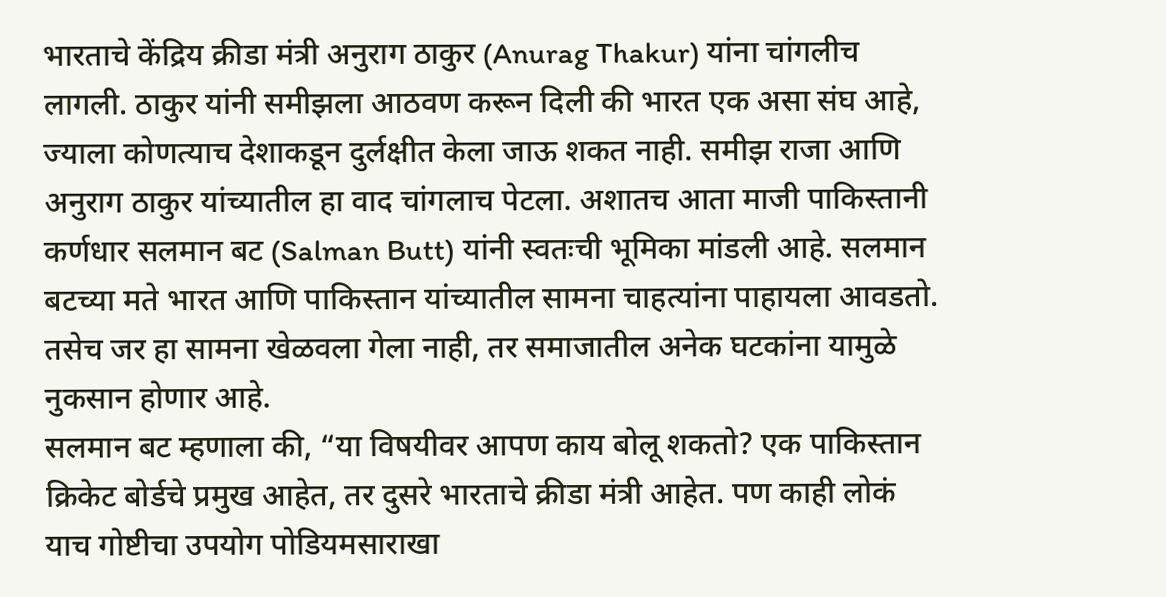भारताचे केंद्रिय क्रीडा मंत्री अनुराग ठाकुर (Anurag Thakur) यांना चांगलीच लागली. ठाकुर यांनी समीझला आठवण करून दिली की भारत एक असा संघ आहे, ज्याला कोणत्याच देशाकडून दुर्लक्षीत केला जाऊ शकत नाही. समीझ राजा आणि अनुराग ठाकुर यांच्यातील हा वाद चांगलाच पेटला. अशातच आता माजी पाकिस्तानी कर्णधार सलमान बट (Salman Butt) यांनी स्वतःची भूमिका मांडली आहे. सलमान बटच्या मते भारत आणि पाकिस्तान यांच्यातील सामना चाहत्यांना पाहायला आवडतो. तसेच जर हा सामना खेळवला गेला नाही, तर समाजातील अनेक घटकांना यामुळे नुकसान होणार आहे.
सलमान बट म्हणाला की, “या विषयीवर आपण काय बोलू शकतो? एक पाकिस्तान क्रिकेट बोर्डचे प्रमुख आहेत, तर दुसरे भारताचे क्रीडा मंत्री आहेत. पण काही लोकं याच गोष्टीचा उपयोग पोडियमसाराखा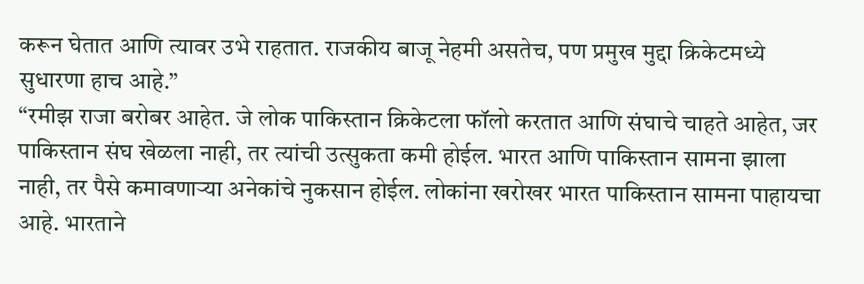करून घेतात आणि त्यावर उभे राहतात. राजकीय बाजू नेहमी असतेच, पण प्रमुख मुद्दा क्रिकेटमध्ये सुधारणा हाच आहे.”
“रमीझ राजा बरोबर आहेत. जे लोक पाकिस्तान क्रिकेटला फॉलो करतात आणि संघाचे चाहते आहेत, जर पाकिस्तान संघ खेळला नाही, तर त्यांची उत्सुकता कमी होईल. भारत आणि पाकिस्तान सामना झाला नाही, तर पैसे कमावणाऱ्या अनेकांचे नुकसान होईल. लोकांना खरोखर भारत पाकिस्तान सामना पाहायचा आहे. भारताने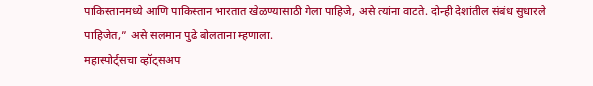पाकिस्तानमध्ये आणि पाकिस्तान भारतात खेळण्यासाठी गेला पाहिजे, असे त्यांना वाटते. दोन्ही देशांतील संबंध सुधारले पाहिजेत,” असे सलमान पुढे बोलताना म्हणाला.
महास्पोर्ट्सचा व्हॉट्सअप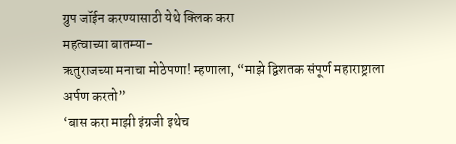ग्रुप जॉईन करण्यासाठी येथे क्लिक करा
महत्वाच्या बातम्या-
ऋतुराजच्या मनाचा मोठेपणा! म्हणाला, “माझे द्विशतक संपूर्ण महाराष्ट्राला अर्पण करतो”
‘बास करा माझी इंग्रजी इथेच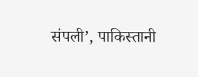संपली’, पाकिस्तानी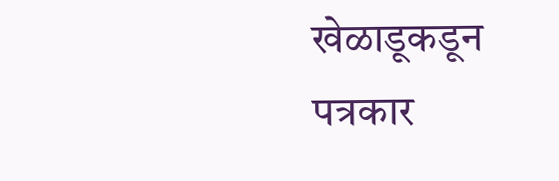खेळाडूकडून पत्रकार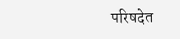परिषदेत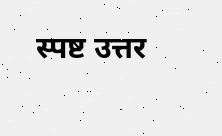स्पष्ट उत्तर